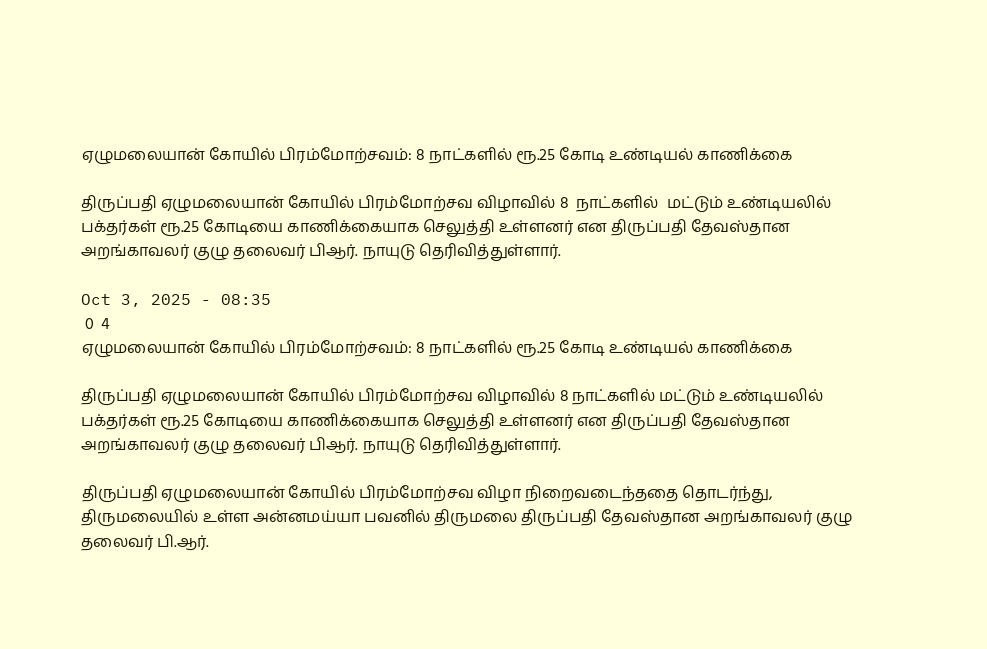ஏழுமலையான் கோயில் பிரம்மோற்சவம்: 8 நாட்களில் ரூ.25 கோடி உண்டியல் காணிக்கை

திருப்பதி ஏழுமலையான் கோயில் பிரம்மோற்சவ விழாவில் 8  நாட்களில்  மட்டும் உண்டியலில் பக்தர்கள் ரூ.25 கோடியை காணிக்கையாக செலுத்தி உள்ளனர் என திருப்பதி தேவஸ்தான அறங்காவலர் குழு தலைவர் பிஆர். நாயுடு தெரிவித்துள்ளார்.

Oct 3, 2025 - 08:35
 0  4
ஏழுமலையான் கோயில் பிரம்மோற்சவம்: 8 நாட்களில் ரூ.25 கோடி உண்டியல் காணிக்கை

திருப்பதி ஏழுமலையான் கோயில் பிரம்மோற்சவ விழாவில் 8 நாட்களில் மட்டும் உண்டியலில் பக்தர்கள் ரூ.25 கோடியை காணிக்கையாக செலுத்தி உள்ளனர் என திருப்பதி தேவஸ்தான அறங்காவலர் குழு தலைவர் பிஆர். நாயுடு தெரிவித்துள்ளார்.

திருப்பதி ஏழுமலையான் கோயில் பிரம்மோற்சவ விழா நிறைவடைந்ததை தொடர்ந்து, திருமலையில் உள்ள அன்னமய்யா பவனில் திருமலை திருப்பதி தேவஸ்தான அறங்காவலர் குழு தலைவர் பி.ஆர்.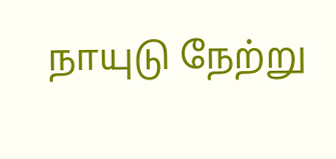நாயுடு நேற்று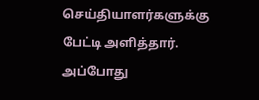செய்தியாளர்களுக்கு பேட்டி அளித்தார். அப்போது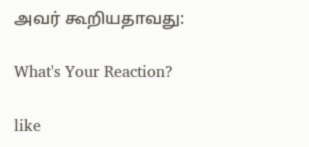அவர் கூறியதாவது:

What's Your Reaction?

like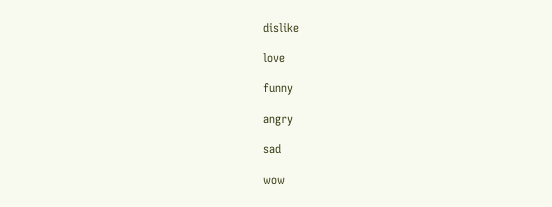dislike

love

funny

angry

sad

wow